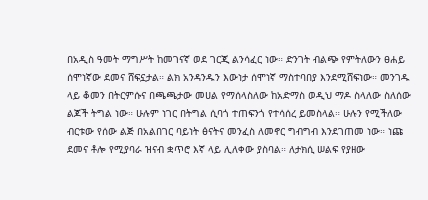በአዲስ ዓመት ማግሥት ከመገናኛ ወደ ገርጂ ልንሳፈር ነው። ድንገት ብልጭ የምትለውን ፀሐይ ሰሞነኛው ደመና ሸፍኗታል። ልክ አንዳንዱን እውነታ ሰሞነኛ ማስተባበያ እንደሚሸፍነው። መንገዱ ላይ ቆመን በትርምሱና በጫጫታው መሀል የማሰላስለው ከአድማስ ወዲህ ማዶ ስላለው ስለሰው ልጆች ትግል ነው። ሁሉም ነገር በትግል ሲባጎ ተጠፍንጎ የተሳሰረ ይመስላል። ሁሉን የሚችለው ብርቱው የሰው ልጅ በአልበገር ባይነት ፅናትና መንፈስ ለመኖር ግብግብ እንደገጠመ ነው። ነጩ ደመና ቶሎ የሚያባራ ዝናብ ቋጥሮ እኛ ላይ ሊለቀው ያስባል። ለታክሲ ሠልፍ የያዘው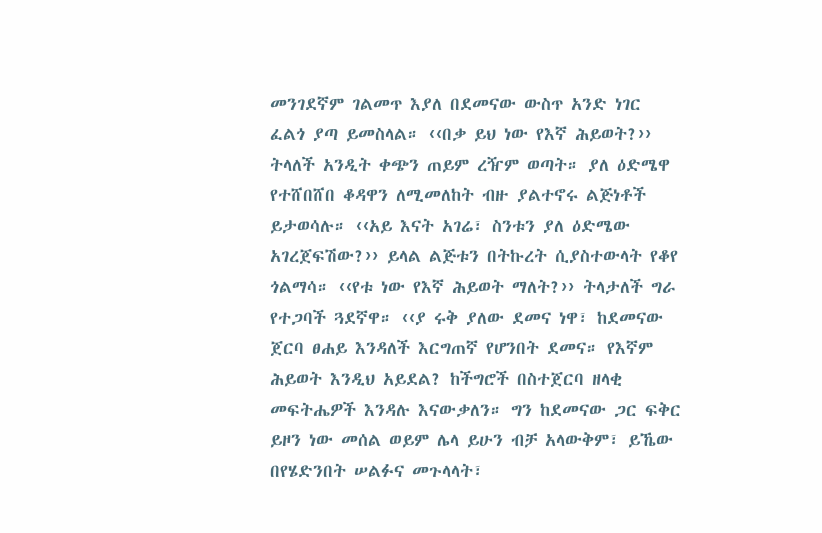መንገደኛም ገልመጥ እያለ በደመናው ውስጥ አንድ ነገር ፈልጎ ያጣ ይመስላል። ‹‹በቃ ይህ ነው የእኛ ሕይወት?›› ትላለች አንዲት ቀጭን ጠይም ረዥም ወጣት። ያለ ዕድሜዋ የተሸበሸበ ቆዳዋን ለሚመለከት ብዙ ያልተኖሩ ልጅነቶች ይታወሳሉ። ‹‹አይ እናት አገሬ፣ ስንቱን ያለ ዕድሜው አገረጀፍሽው?›› ይላል ልጅቱን በትኩረት ሲያስተውላት የቆየ ጎልማሳ። ‹‹የቱ ነው የእኛ ሕይወት ማለት?›› ትላታለች ግራ የተጋባች ጓደኛዋ። ‹‹ያ ሩቅ ያለው ደመና ነዋ፣ ከደመናው ጀርባ ፀሐይ እንዳለች እርግጠኛ የሆንበት ደመና። የእኛም ሕይወት እንዲህ አይደል? ከችግሮች በስተጀርባ ዘላቂ መፍትሔዎች እንዳሉ እናውቃለን። ግን ከደመናው ጋር ፍቅር ይዞን ነው መሰል ወይም ሌላ ይሁን ብቻ አላውቅም፣ ይኼው በየሄድንበት ሠልፉና መጉላላት፣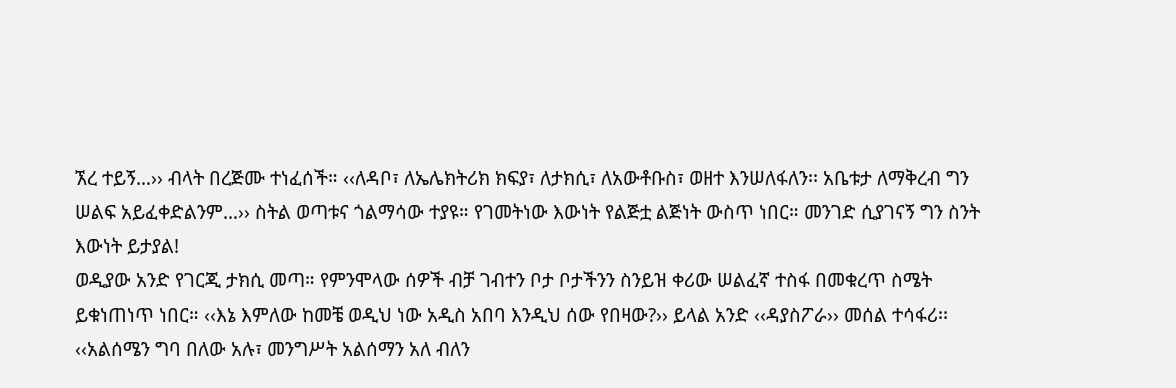ኧረ ተይኝ…›› ብላት በረጅሙ ተነፈሰች። ‹‹ለዳቦ፣ ለኤሌክትሪክ ክፍያ፣ ለታክሲ፣ ለአውቶቡስ፣ ወዘተ እንሠለፋለን፡፡ አቤቱታ ለማቅረብ ግን ሠልፍ አይፈቀድልንም…›› ስትል ወጣቱና ጎልማሳው ተያዩ። የገመትነው እውነት የልጅቷ ልጅነት ውስጥ ነበር። መንገድ ሲያገናኝ ግን ስንት እውነት ይታያል!
ወዲያው አንድ የገርጂ ታክሲ መጣ። የምንሞላው ሰዎች ብቻ ገብተን ቦታ ቦታችንን ስንይዝ ቀሪው ሠልፈኛ ተስፋ በመቁረጥ ስሜት ይቁነጠነጥ ነበር። ‹‹እኔ እምለው ከመቼ ወዲህ ነው አዲስ አበባ እንዲህ ሰው የበዛው?›› ይላል አንድ ‹‹ዳያስፖራ›› መሰል ተሳፋሪ፡፡ ‹‹አልሰሜን ግባ በለው አሉ፣ መንግሥት አልሰማን አለ ብለን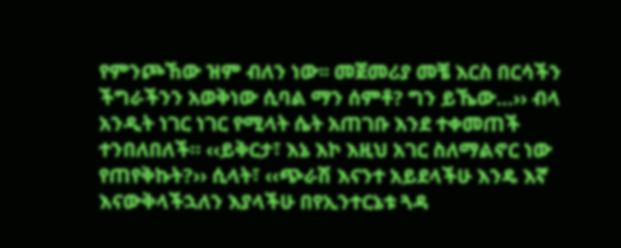የምንጮኸው ዝም ብለን ነው፡፡ መጀመሪያ መቼ እርስ በርሳችን ችግራችንን አወቅነው ሲባል ማን ሰምቶ? ግን ይኼው…›› ብላ አንዲት ነገር ነገር የሚላት ሴት አጠገቡ እንደ ተቀመጠች ተንበለበለች። ‹‹ይቅርታ፣ እኔ እኮ እዚህ አገር ስለማልኖር ነው የጠየቅኩት?›› ሲላት፣ ‹‹ጭራሽ እናንተ አይደላችሁ እንዴ እኛ እናውቅላችኋለን እያላችሁ በየኢንተርኔቱ ጓዳ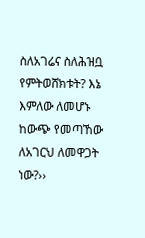ስለአገሬና ስለሕዝቧ የምትወሸክቱት? እኔ እምለው ለመሆኑ ከውጭ የመጣኸው ለአገርህ ለመዋጋት ነው?››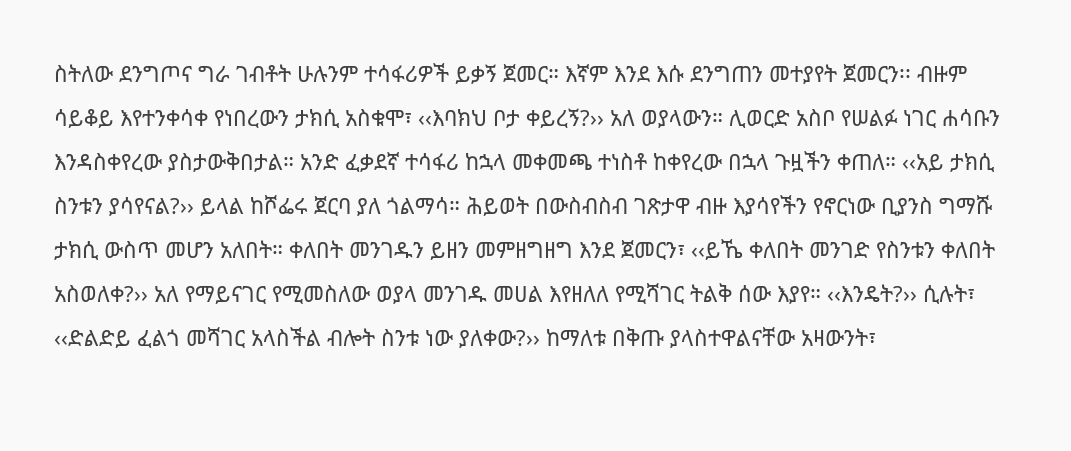ስትለው ደንግጦና ግራ ገብቶት ሁሉንም ተሳፋሪዎች ይቃኝ ጀመር። እኛም እንደ እሱ ደንግጠን መተያየት ጀመርን፡፡ ብዙም ሳይቆይ እየተንቀሳቀ የነበረውን ታክሲ አስቁሞ፣ ‹‹እባክህ ቦታ ቀይረኝ?›› አለ ወያላውን። ሊወርድ አስቦ የሠልፉ ነገር ሐሳቡን እንዳስቀየረው ያስታውቅበታል። አንድ ፈቃደኛ ተሳፋሪ ከኋላ መቀመጫ ተነስቶ ከቀየረው በኋላ ጉዟችን ቀጠለ። ‹‹አይ ታክሲ ስንቱን ያሳየናል?›› ይላል ከሾፌሩ ጀርባ ያለ ጎልማሳ። ሕይወት በውስብስብ ገጽታዋ ብዙ እያሳየችን የኖርነው ቢያንስ ግማሹ ታክሲ ውስጥ መሆን አለበት። ቀለበት መንገዱን ይዘን መምዘግዘግ እንደ ጀመርን፣ ‹‹ይኼ ቀለበት መንገድ የስንቱን ቀለበት አስወለቀ?›› አለ የማይናገር የሚመስለው ወያላ መንገዱ መሀል እየዘለለ የሚሻገር ትልቅ ሰው እያየ። ‹‹እንዴት?›› ሲሉት፣ ‹‹ድልድይ ፈልጎ መሻገር አላስችል ብሎት ስንቱ ነው ያለቀው?›› ከማለቱ በቅጡ ያላስተዋልናቸው አዛውንት፣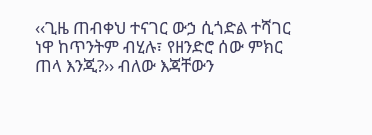‹‹ጊዜ ጠብቀህ ተናገር ውኃ ሲጎድል ተሻገር ነዋ ከጥንትም ብሂሉ፣ የዘንድሮ ሰው ምክር ጠላ እንጂ?›› ብለው እጃቸውን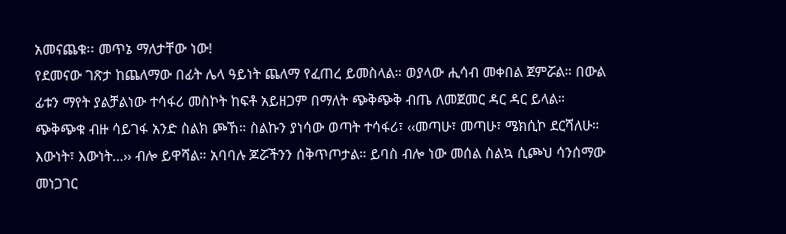አመናጨቁ፡፡ መጥኔ ማለታቸው ነው!
የደመናው ገጽታ ከጨለማው በፊት ሌላ ዓይነት ጨለማ የፈጠረ ይመስላል። ወያላው ሒሳብ መቀበል ጀምሯል። በውል ፊቱን ማየት ያልቻልነው ተሳፋሪ መስኮት ከፍቶ አይዘጋም በማለት ጭቅጭቅ ብጤ ለመጀመር ዳር ዳር ይላል። ጭቅጭቁ ብዙ ሳይገፋ አንድ ስልክ ጮኸ። ስልኩን ያነሳው ወጣት ተሳፋሪ፣ ‹‹መጣሁ፣ መጣሁ፣ ሜክሲኮ ደርሻለሁ። እውነት፣ እውነት…›› ብሎ ይዋሻል። አባባሉ ጆሯችንን ሰቅጥጦታል። ይባስ ብሎ ነው መሰል ስልኳ ሲጮህ ሳንሰማው መነጋገር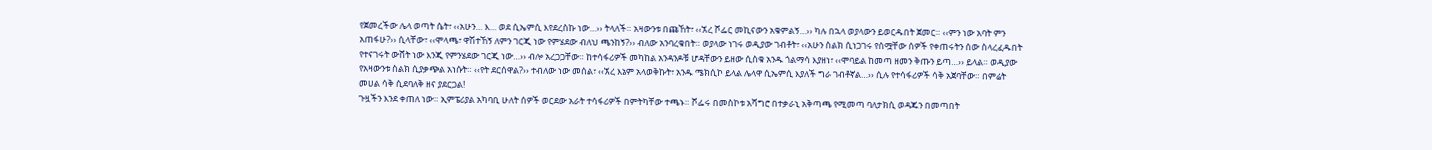የጀመረችው ሌላ ወጣት ሴት፣ ‹‹አሁን… እ… ወደ ሲኤምሲ እየደረስኩ ነው…›› ትላለች። አዛውንቱ በጩኸት፣ ‹‹ኧረ ሾፌር መኪናውን አቁምልኝ…›› ካሉ በኋላ ወያላውን ይወርዱበት ጀመር። ‹‹ምን ነው አባት ምን አጠፋሁ?›› ሲላቸው፣ ‹‹ሞላጫ፣ ዋሽተኸኝ ለምን ገርጂ ነው የምሄደው ብለህ ጫንከኝ?›› ብለው አንባረቁበት። ወያላው ነገሩ ወዲያው ገብቶት፣ ‹‹አሁን ስልክ ሲነጋገሩ የሰሟቸው ሰዎች የቀጠሩትን ሰው ስላረፈዱበት የተናገሩት ውሸት ነው እንጂ የምንሄደው ገርጂ ነው…›› ብሎ አረጋጋቸው። ከተሳፋሪዎች መካከል አንዳንዶቹ ሆዳቸውን ይዘው ሲስቁ አንዱ ጎልማሳ እያዘነ፣ ‹‹ሞባይል ከመጣ ዘመን ቅጡን ይጣ…›› ይላል። ወዲያው የአዛውንቱ ስልክ ሲያቃጭል አነሱት። ‹‹የት ደርሰዋል?›› ተብለው ነው መሰል፣ ‹‹ኧረ እኔም አላወቅኩት፣ አንዱ ሜክሲኮ ይላል ሌላዋ ሲኤምሲ እያለች ግራ ገብቶኛል…›› ሲሉ የተሳፋሪዎች ሳቅ አጀባቸው። በምሬት መሀል ሳቅ ሲደባለቅ ዘና ያደርጋል!
ጉዟችን እንደ ቀጠለ ነው። ኢምፔሪያል አካባቢ ሁለት ሰዎች ወርደው አራት ተሳፋሪዎች በምትካቸው ተጫኑ። ሾፌሩ በመስኮቱ አሻግሮ በተቃራኒ አቅጣጫ የሚመጣ ባለታክሲ ወዳጁን በመጣበት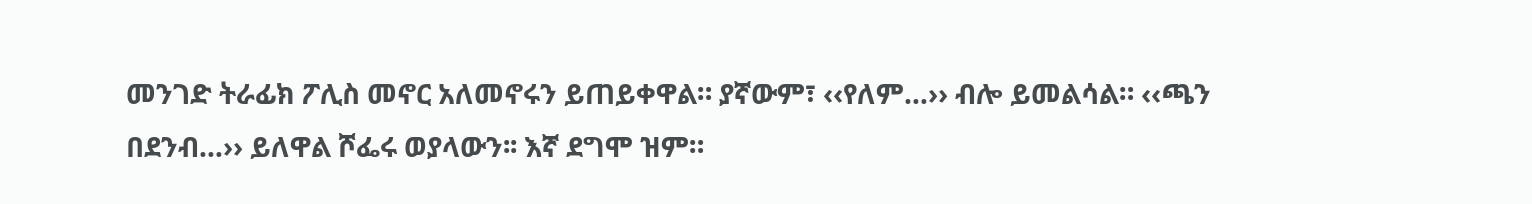መንገድ ትራፊክ ፖሊስ መኖር አለመኖሩን ይጠይቀዋል። ያኛውም፣ ‹‹የለም…›› ብሎ ይመልሳል። ‹‹ጫን በደንብ…›› ይለዋል ሾፌሩ ወያላውን፡፡ እኛ ደግሞ ዝም።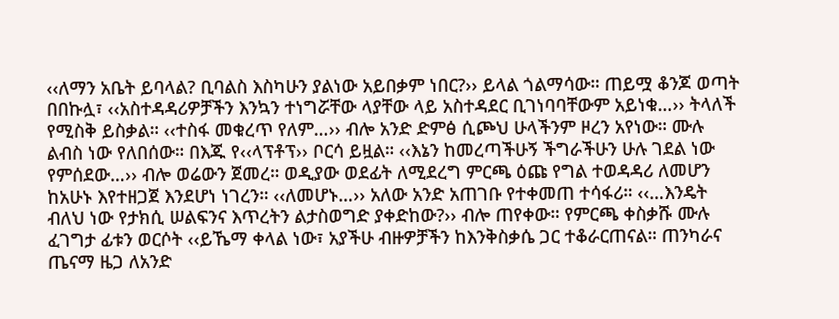‹‹ለማን አቤት ይባላል? ቢባልስ እስካሁን ያልነው አይበቃም ነበር?›› ይላል ጎልማሳው። ጠይሟ ቆንጆ ወጣት በበኩሏ፣ ‹‹አስተዳዳሪዎቻችን እንኳን ተነግሯቸው ላያቸው ላይ አስተዳደር ቢገነባባቸውም አይነቁ…›› ትላለች የሚስቅ ይስቃል። ‹‹ተስፋ መቁረጥ የለም…›› ብሎ አንድ ድምፅ ሲጮህ ሁላችንም ዞረን አየነው። ሙሉ ልብስ ነው የለበሰው። በእጁ የ‹‹ላፕቶፕ›› ቦርሳ ይዟል። ‹‹እኔን ከመረጣችሁኝ ችግራችሁን ሁሉ ገደል ነው የምሰደው…›› ብሎ ወሬውን ጀመረ። ወዲያው ወደፊት ለሚደረግ ምርጫ ዕጩ የግል ተወዳዳሪ ለመሆን ከአሁኑ እየተዘጋጀ እንደሆነ ነገረን። ‹‹ለመሆኑ…›› አለው አንድ አጠገቡ የተቀመጠ ተሳፋሪ። ‹‹…እንዴት ብለህ ነው የታክሲ ሠልፍንና እጥረትን ልታስወግድ ያቀድከው?›› ብሎ ጠየቀው። የምርጫ ቀስቃሹ ሙሉ ፈገግታ ፊቱን ወርሶት ‹‹ይኼማ ቀላል ነው፣ አያችሁ ብዙዎቻችን ከእንቅስቃሴ ጋር ተቆራርጠናል። ጠንካራና ጤናማ ዜጋ ለአንድ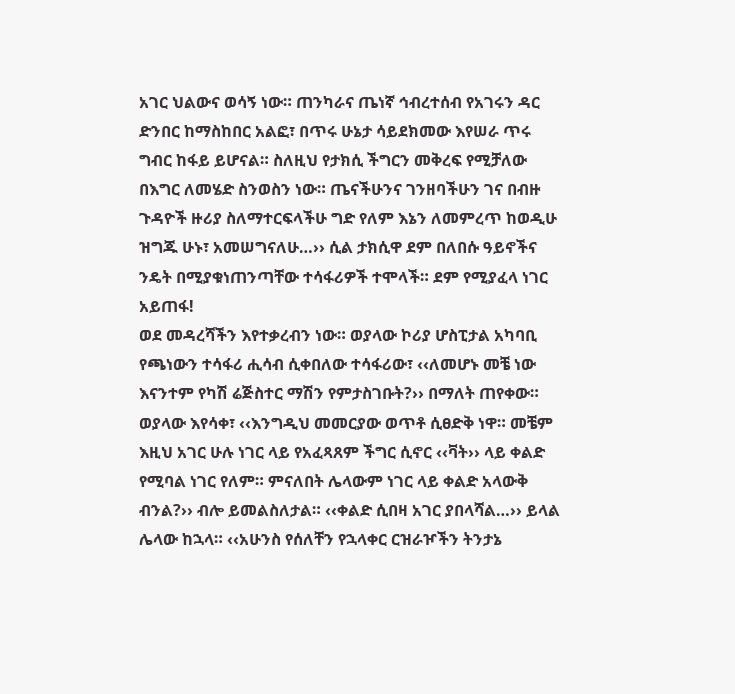አገር ህልውና ወሳኝ ነው። ጠንካራና ጤነኛ ኅብረተሰብ የአገሩን ዳር ድንበር ከማስከበር አልፎ፣ በጥሩ ሁኔታ ሳይደክመው እየሠራ ጥሩ ግብር ከፋይ ይሆናል። ስለዚህ የታክሲ ችግርን መቅረፍ የሚቻለው በእግር ለመሄድ ስንወስን ነው። ጤናችሁንና ገንዘባችሁን ገና በብዙ ጉዳዮች ዙሪያ ስለማተርፍላችሁ ግድ የለም እኔን ለመምረጥ ከወዲሁ ዝግጁ ሁኑ፣ አመሠግናለሁ…›› ሲል ታክሲዋ ደም በለበሱ ዓይኖችና ንዴት በሚያቁነጠንጣቸው ተሳፋሪዎች ተሞላች። ደም የሚያፈላ ነገር አይጠፋ!
ወደ መዳረሻችን እየተቃረብን ነው። ወያላው ኮሪያ ሆስፒታል አካባቢ የጫነውን ተሳፋሪ ሒሳብ ሲቀበለው ተሳፋሪው፣ ‹‹ለመሆኑ መቼ ነው እናንተም የካሽ ሬጅስተር ማሽን የምታስገቡት?›› በማለት ጠየቀው። ወያላው እየሳቀ፣ ‹‹እንግዲህ መመርያው ወጥቶ ሲፀድቅ ነዋ። መቼም እዚህ አገር ሁሉ ነገር ላይ የአፈጻጸም ችግር ሲኖር ‹‹ቫት›› ላይ ቀልድ የሚባል ነገር የለም። ምናለበት ሌላውም ነገር ላይ ቀልድ አላውቅ ብንል?›› ብሎ ይመልስለታል። ‹‹ቀልድ ሲበዛ አገር ያበላሻል…›› ይላል ሌላው ከኋላ። ‹‹አሁንስ የሰለቸን የኋላቀር ርዝራዦችን ትንታኔ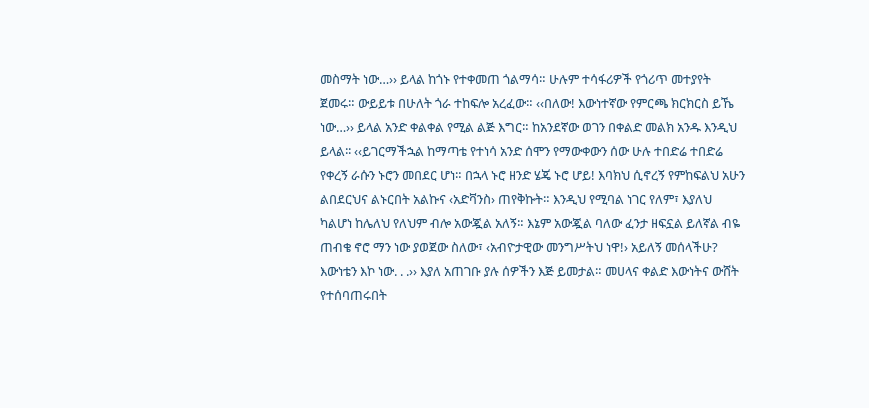መስማት ነው…›› ይላል ከጎኑ የተቀመጠ ጎልማሳ። ሁሉም ተሳፋሪዎች የጎሪጥ መተያየት ጀመሩ። ውይይቱ በሁለት ጎራ ተከፍሎ አረፈው። ‹‹በለው! እውነተኛው የምርጫ ክርክርስ ይኼ ነው…›› ይላል አንድ ቀልቀል የሚል ልጅ እግር። ከአንደኛው ወገን በቀልድ መልክ አንዱ እንዲህ ይላል፡፡ ‹‹ይገርማችኋል ከማጣቴ የተነሳ አንድ ሰሞን የማውቀውን ሰው ሁሉ ተበድሬ ተበድሬ የቀረኝ ራሱን ኑሮን መበደር ሆነ። በኋላ ኑሮ ዘንድ ሄጄ ኑሮ ሆይ! እባክህ ሲኖረኝ የምከፍልህ አሁን ልበደርህና ልኑርበት አልኩና ‹አድቫንስ› ጠየቅኩት። እንዲህ የሚባል ነገር የለም፣ እያለህ ካልሆነ ከሌለህ የለህም ብሎ አውጇል አለኝ። እኔም አውጇል ባለው ፈንታ ዘፍኗል ይለኛል ብዬ ጠብቄ ኖሮ ማን ነው ያወጀው ስለው፣ ‹አብዮታዊው መንግሥትህ ነዋ!› አይለኝ መሰላችሁ? እውነቴን እኮ ነው. . .›› እያለ አጠገቡ ያሉ ሰዎችን እጅ ይመታል። መሀላና ቀልድ እውነትና ውሸት የተሰባጠሩበት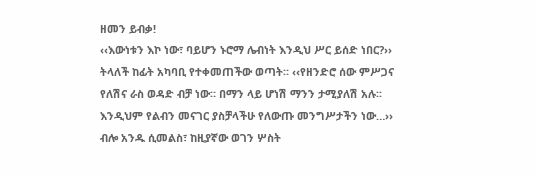ዘመን ይብቃ!
‹‹እውነቱን እኮ ነው፣ ባይሆን ኑሮማ ሌብነት እንዲህ ሥር ይሰድ ነበር?›› ትላለች ከፊት አካባቢ የተቀመጠችው ወጣት። ‹‹የዘንድሮ ሰው ምሥጋና የለሽና ራስ ወዳድ ብቻ ነው። በማን ላይ ሆነሽ ማንን ታሚያለሽ አሉ፡፡ እንዲህም የልብን መናገር ያስቻላችሁ የለውጡ መንግሥታችን ነው…›› ብሎ አንዱ ሲመልስ፣ ከዚያኛው ወገን ሦስት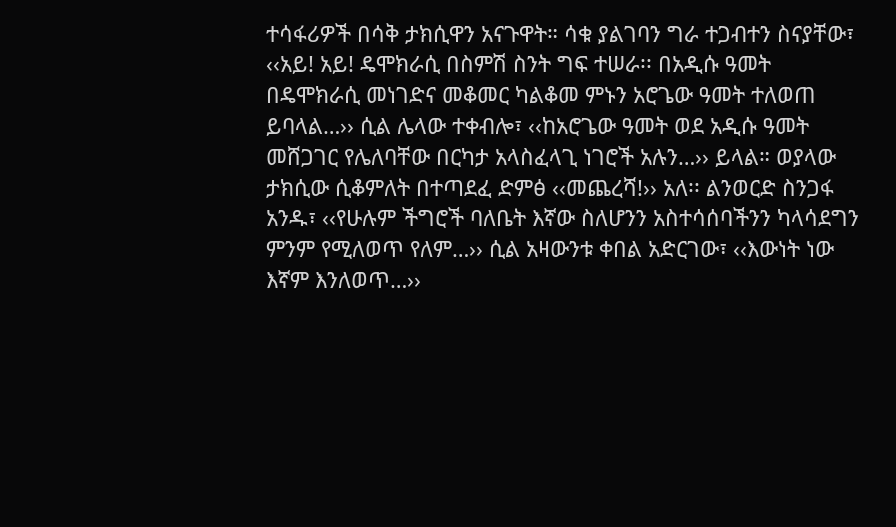ተሳፋሪዎች በሳቅ ታክሲዋን አናጉዋት። ሳቁ ያልገባን ግራ ተጋብተን ስናያቸው፣ ‹‹አይ! አይ! ዴሞክራሲ በስምሽ ስንት ግፍ ተሠራ፡፡ በአዲሱ ዓመት በዴሞክራሲ መነገድና መቆመር ካልቆመ ምኑን አሮጌው ዓመት ተለወጠ ይባላል…›› ሲል ሌላው ተቀብሎ፣ ‹‹ከአሮጌው ዓመት ወደ አዲሱ ዓመት መሸጋገር የሌለባቸው በርካታ አላስፈላጊ ነገሮች አሉን…›› ይላል። ወያላው ታክሲው ሲቆምለት በተጣደፈ ድምፅ ‹‹መጨረሻ!›› አለ፡፡ ልንወርድ ስንጋፋ አንዱ፣ ‹‹የሁሉም ችግሮች ባለቤት እኛው ስለሆንን አስተሳሰባችንን ካላሳደግን ምንም የሚለወጥ የለም…›› ሲል አዛውንቱ ቀበል አድርገው፣ ‹‹እውነት ነው እኛም እንለወጥ…››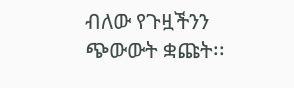ብለው የጉዟችንን ጭውውት ቋጩት፡፡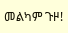መልካም ጉዞ!